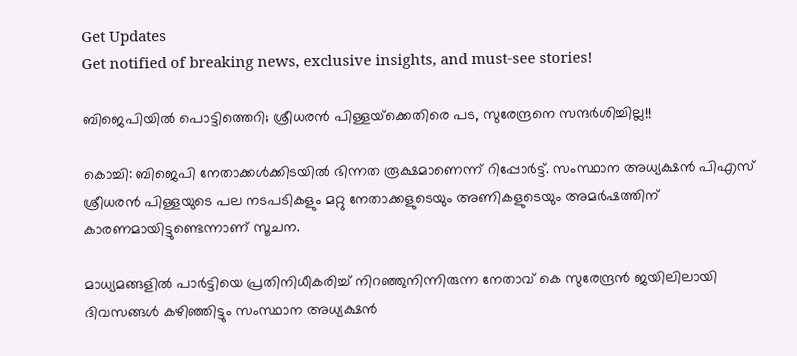Get Updates
Get notified of breaking news, exclusive insights, and must-see stories!

ബിജെപിയില്‍ പൊട്ടിത്തെറി; ശ്രീധരന്‍ പിള്ളയ്‌ക്കെതിരെ പട, സുരേന്ദ്രനെ സന്ദര്‍ശിച്ചില്ല!!

കൊച്ചി: ബിജെപി നേതാക്കള്‍ക്കിടയില്‍ ഭിന്നത രൂക്ഷമാണെന്ന് റിപ്പോര്‍ട്ട്. സംസ്ഥാന അധ്യക്ഷന്‍ പിഎസ് ശ്രീധരന്‍ പിള്ളയുടെ പല നടപടികളും മറ്റു നേതാക്കളുടെയും അണികളുടെയും അമര്‍ഷത്തിന് കാരണമായിട്ടുണ്ടെന്നാണ് സൂചന.

മാധ്യമങ്ങളില്‍ പാര്‍ട്ടിയെ പ്രതിനിധീകരിച്ച് നിറഞ്ഞുനിന്നിരുന്ന നേതാവ് കെ സുരേന്ദ്രന്‍ ജയിലിലായി ദിവസങ്ങള്‍ കഴിഞ്ഞിട്ടും സംസ്ഥാന അധ്യക്ഷന്‍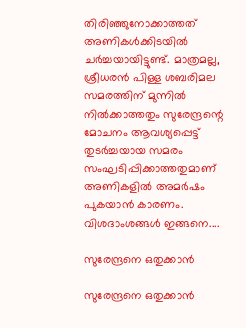തിരിഞ്ഞുനോക്കാത്തത് അണികള്‍ക്കിടയില്‍ ചര്‍ച്ചയായിട്ടുണ്ട്. മാത്രമല്ല, ശ്രീധരന്‍ പിള്ള ശബരിമല സമരത്തിന് മുന്നില്‍ നില്‍ക്കാത്തതും സുരേന്ദ്രന്റെ മോചനം ആവശ്യപ്പെട്ട് തുടര്‍ച്ചയായ സമരം സംഘടിപ്പിക്കാത്തതുമാണ് അണികളില്‍ അമര്‍ഷം പുകയാന്‍ കാരണം. വിശദാംശങ്ങള്‍ ഇങ്ങനെ....

സുരേന്ദ്രനെ ഒതുക്കാന്‍

സുരേന്ദ്രനെ ഒതുക്കാന്‍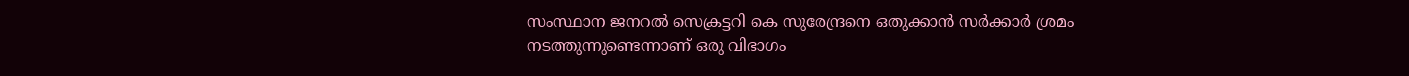സംസ്ഥാന ജനറല്‍ സെക്രട്ടറി കെ സുരേന്ദ്രനെ ഒതുക്കാന്‍ സര്‍ക്കാര്‍ ശ്രമം നടത്തുന്നുണ്ടെന്നാണ് ഒരു വിഭാഗം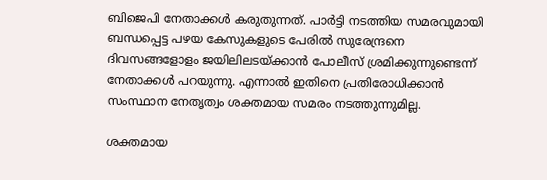ബിജെപി നേതാക്കള്‍ കരുതുന്നത്. പാര്‍ട്ടി നടത്തിയ സമരവുമായി ബന്ധപ്പെട്ട പഴയ കേസുകളുടെ പേരില്‍ സുരേന്ദ്രനെ ദിവസങ്ങളോളം ജയിലിലടയ്ക്കാന്‍ പോലീസ് ശ്രമിക്കുന്നുണ്ടെന്ന് നേതാക്കള്‍ പറയുന്നു. എന്നാല്‍ ഇതിനെ പ്രതിരോധിക്കാന്‍ സംസ്ഥാന നേതൃത്വം ശക്തമായ സമരം നടത്തുന്നുമില്ല.

ശക്തമായ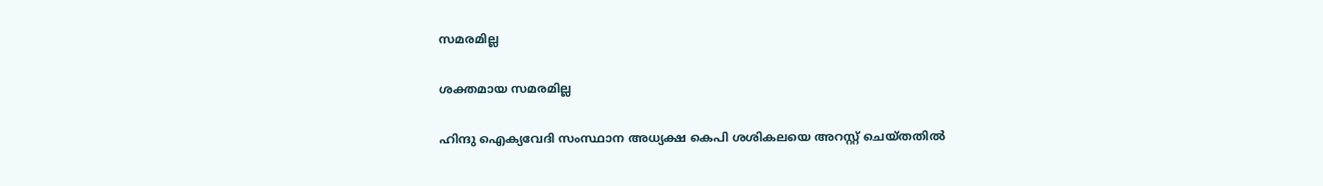സമരമില്ല

ശക്തമായ സമരമില്ല

ഹിന്ദു ഐക്യവേദി സംസ്ഥാന അധ്യക്ഷ കെപി ശശികലയെ അറസ്റ്റ് ചെയ്തതില്‍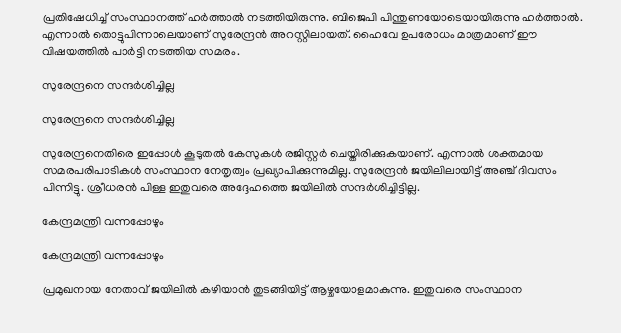പ്രതിഷേധിച്ച് സംസ്ഥാനത്ത് ഹര്‍ത്താല്‍ നടത്തിയിരുന്നു. ബിജെപി പിന്തുണയോടെയായിരുന്നു ഹര്‍ത്താല്‍. എന്നാല്‍ തൊട്ടുപിന്നാലെയാണ് സുരേന്ദ്രന്‍ അറസ്റ്റിലായത്. ഹൈവേ ഉപരോധം മാത്രമാണ് ഈ വിഷയത്തില്‍ പാര്‍ട്ടി നടത്തിയ സമരം.

സുരേന്ദ്രനെ സന്ദര്‍ശിച്ചില്ല

സുരേന്ദ്രനെ സന്ദര്‍ശിച്ചില്ല

സുരേന്ദ്രനെതിരെ ഇപ്പോള്‍ കൂടുതല്‍ കേസുകള്‍ രജിസ്റ്റര്‍ ചെയ്തിരിക്കുകയാണ്. എന്നാല്‍ ശക്തമായ സമരപരിപാടികള്‍ സംസ്ഥാന നേതൃത്വം പ്രഖ്യാപിക്കുന്നുമില്ല. സുരേന്ദ്രന്‍ ജയിലിലായിട്ട് അഞ്ച് ദിവസം പിന്നിട്ടു. ശ്രീധരന്‍ പിള്ള ഇതുവരെ അദ്ദേഹത്തെ ജയിലില്‍ സന്ദര്‍ശിച്ചിട്ടില്ല.

കേന്ദ്രമന്ത്രി വന്നപ്പോഴും

കേന്ദ്രമന്ത്രി വന്നപ്പോഴും

പ്രമുഖനായ നേതാവ് ജയിലില്‍ കഴിയാന്‍ തുടങ്ങിയിട്ട് ആഴ്ചയോളമാകുന്നു. ഇതുവരെ സംസ്ഥാന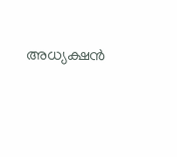അധ്യക്ഷന്‍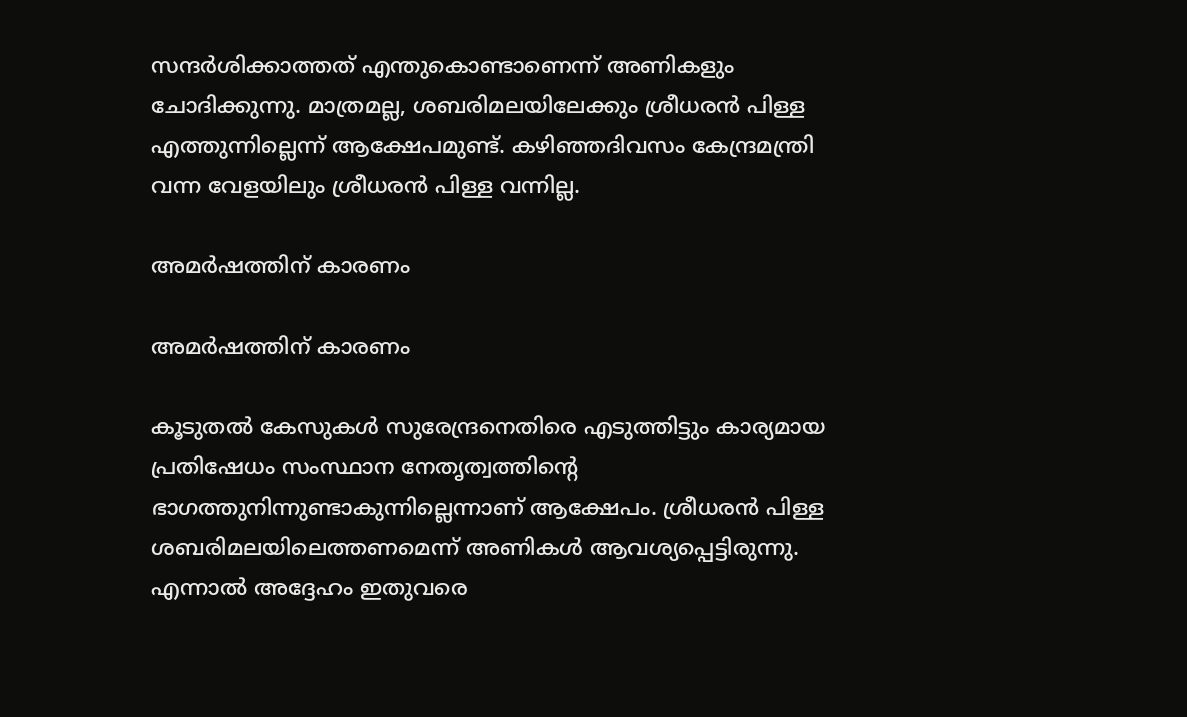സന്ദര്‍ശിക്കാത്തത് എന്തുകൊണ്ടാണെന്ന് അണികളും ചോദിക്കുന്നു. മാത്രമല്ല, ശബരിമലയിലേക്കും ശ്രീധരന്‍ പിള്ള എത്തുന്നില്ലെന്ന് ആക്ഷേപമുണ്ട്. കഴിഞ്ഞദിവസം കേന്ദ്രമന്ത്രി വന്ന വേളയിലും ശ്രീധരന്‍ പിള്ള വന്നില്ല.

അമര്‍ഷത്തിന് കാരണം

അമര്‍ഷത്തിന് കാരണം

കൂടുതല്‍ കേസുകള്‍ സുരേന്ദ്രനെതിരെ എടുത്തിട്ടും കാര്യമായ പ്രതിഷേധം സംസ്ഥാന നേതൃത്വത്തിന്റെ ഭാഗത്തുനിന്നുണ്ടാകുന്നില്ലെന്നാണ് ആക്ഷേപം. ശ്രീധരന്‍ പിള്ള ശബരിമലയിലെത്തണമെന്ന് അണികള്‍ ആവശ്യപ്പെട്ടിരുന്നു. എന്നാല്‍ അദ്ദേഹം ഇതുവരെ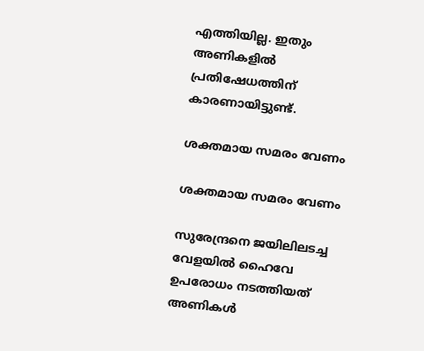എത്തിയില്ല. ഇതും അണികളില്‍ പ്രതിഷേധത്തിന് കാരണായിട്ടുണ്ട്.

ശക്തമായ സമരം വേണം

ശക്തമായ സമരം വേണം

സുരേന്ദ്രനെ ജയിലിലടച്ച വേളയില്‍ ഹൈവേ ഉപരോധം നടത്തിയത് അണികള്‍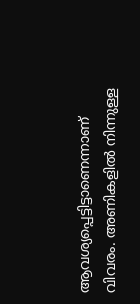ആവശ്യപ്പെട്ടിട്ടാണെന്നാണ് വിവരം. അണികളില്‍ നിന്നുള്ള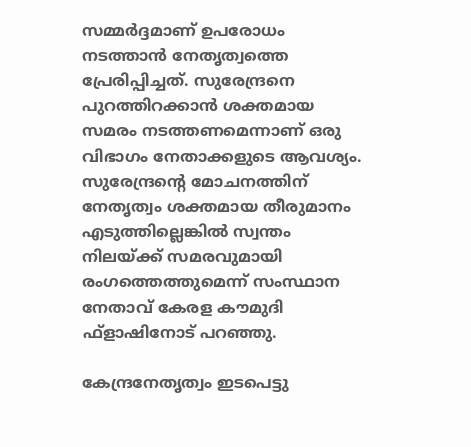സമ്മര്‍ദ്ദമാണ് ഉപരോധം നടത്താന്‍ നേതൃത്വത്തെ പ്രേരിപ്പിച്ചത്. സുരേന്ദ്രനെ പുറത്തിറക്കാന്‍ ശക്തമായ സമരം നടത്തണമെന്നാണ് ഒരു വിഭാഗം നേതാക്കളുടെ ആവശ്യം. സുരേന്ദ്രന്റെ മോചനത്തിന് നേതൃത്വം ശക്തമായ തീരുമാനം എടുത്തില്ലെങ്കില്‍ സ്വന്തം നിലയ്ക്ക് സമരവുമായി രംഗത്തെത്തുമെന്ന് സംസ്ഥാന നേതാവ് കേരള കൗമുദി ഫ്‌ളാഷിനോട് പറഞ്ഞു.

കേന്ദ്രനേതൃത്വം ഇടപെട്ടു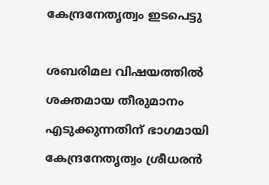കേന്ദ്രനേതൃത്വം ഇടപെട്ടു

ശബരിമല വിഷയത്തില്‍ ശക്തമായ തീരുമാനം എടുക്കുന്നതിന് ഭാഗമായി കേന്ദ്രനേതൃത്വം ശ്രീധരന്‍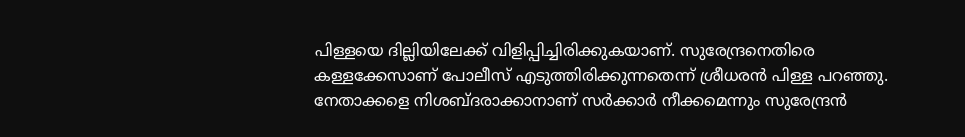പിള്ളയെ ദില്ലിയിലേക്ക് വിളിപ്പിച്ചിരിക്കുകയാണ്. സുരേന്ദ്രനെതിരെ കള്ളക്കേസാണ് പോലീസ് എടുത്തിരിക്കുന്നതെന്ന് ശ്രീധരന്‍ പിള്ള പറഞ്ഞു. നേതാക്കളെ നിശബ്ദരാക്കാനാണ് സര്‍ക്കാര്‍ നീക്കമെന്നും സുരേന്ദ്രന്‍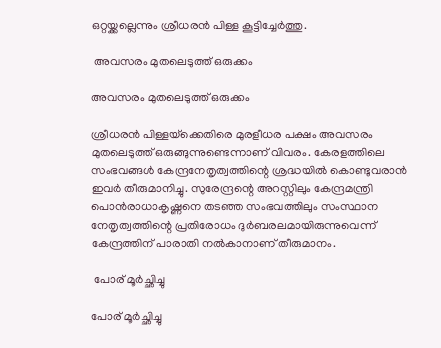ഒറ്റയ്ക്കല്ലെന്നും ശ്രീധരന്‍ പിള്ള കൂട്ടിച്ചേര്‍ത്തു.

 അവസരം മുതലെടുത്ത് ഒരുക്കം

അവസരം മുതലെടുത്ത് ഒരുക്കം

ശ്രീധരന്‍ പിള്ളയ്‌ക്കെതിരെ മുരളീധര പക്ഷം അവസരം മുതലെടുത്ത് ഒരുങ്ങുന്നുണ്ടെന്നാണ് വിവരം. കേരളത്തിലെ സംഭവങ്ങള്‍ കേന്ദ്രനേതൃത്വത്തിന്റെ ശ്രദ്ധയില്‍ കൊണ്ടുവരാന്‍ ഇവര്‍ തീരുമാനിച്ചു. സുരേന്ദ്രന്റെ അറസ്റ്റിലും കേന്ദ്രമന്ത്രി പൊന്‍രാധാകൃഷ്ണനെ തടഞ്ഞ സംഭവത്തിലും സംസ്ഥാന നേതൃത്വത്തിന്റെ പ്രതിരോധം ദുര്‍ബരലമായിരുന്നുവെന്ന് കേന്ദ്രത്തിന് പാരാതി നല്‍കാനാണ് തീരുമാനം.

 പോര് മൂര്‍ച്ഛിച്ചു

പോര് മൂര്‍ച്ഛിച്ചു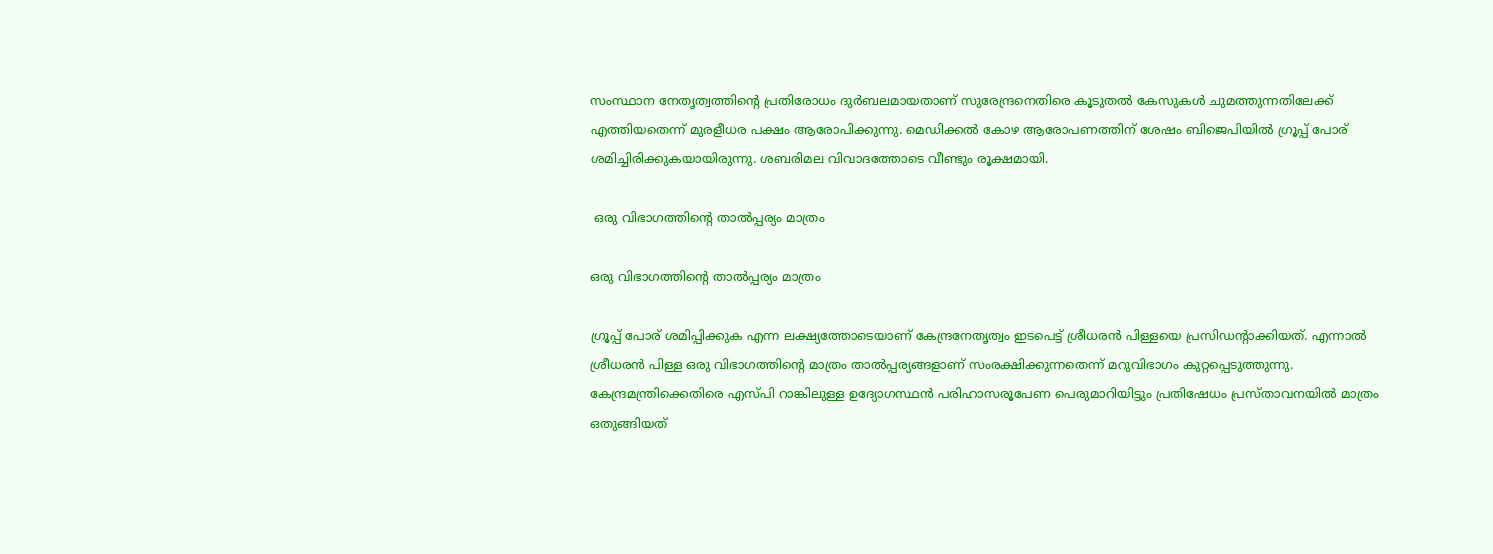സംസ്ഥാന നേതൃത്വത്തിന്റെ പ്രതിരോധം ദുര്‍ബലമായതാണ് സുരേന്ദ്രനെതിരെ കൂടുതല്‍ കേസുകള്‍ ചുമത്തുന്നതിലേക്ക് എത്തിയതെന്ന് മുരളീധര പക്ഷം ആരോപിക്കുന്നു. മെഡിക്കല്‍ കോഴ ആരോപണത്തിന് ശേഷം ബിജെപിയില്‍ ഗ്രൂപ്പ് പോര് ശമിച്ചിരിക്കുകയായിരുന്നു. ശബരിമല വിവാദത്തോടെ വീണ്ടും രൂക്ഷമായി.

 ഒരു വിഭാഗത്തിന്റെ താല്‍പ്പര്യം മാത്രം

ഒരു വിഭാഗത്തിന്റെ താല്‍പ്പര്യം മാത്രം

ഗ്രൂപ്പ് പോര് ശമിപ്പിക്കുക എന്ന ലക്ഷ്യത്തോടെയാണ് കേന്ദ്രനേതൃത്വം ഇടപെട്ട് ശ്രീധരന്‍ പിള്ളയെ പ്രസിഡന്റാക്കിയത്. എന്നാല്‍ ശ്രീധരന്‍ പിള്ള ഒരു വിഭാഗത്തിന്റെ മാത്രം താല്‍പ്പര്യങ്ങളാണ് സംരക്ഷിക്കുന്നതെന്ന് മറുവിഭാഗം കുറ്റപ്പെടുത്തുന്നു. കേന്ദ്രമന്ത്രിക്കെതിരെ എസ്പി റാങ്കിലുള്ള ഉദ്യോഗസ്ഥന്‍ പരിഹാസരൂപേണ പെരുമാറിയിട്ടും പ്രതിഷേധം പ്രസ്താവനയില്‍ മാത്രം ഒതുങ്ങിയത്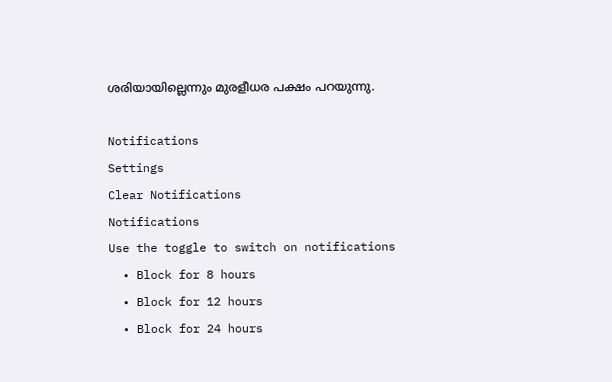ശരിയായില്ലെന്നും മുരളീധര പക്ഷം പറയുന്നു.

Notifications
Settings
Clear Notifications
Notifications
Use the toggle to switch on notifications
  • Block for 8 hours
  • Block for 12 hours
  • Block for 24 hours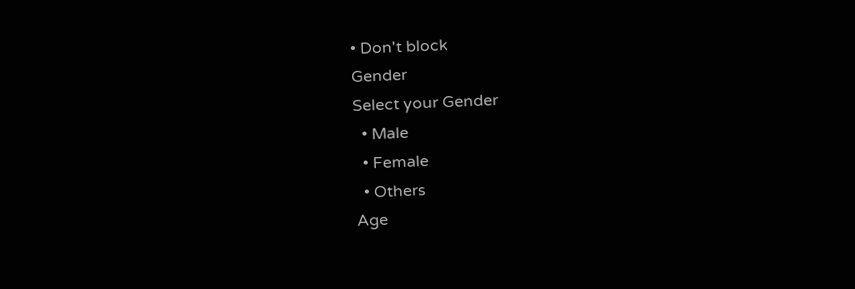• Don't block
Gender
Select your Gender
  • Male
  • Female
  • Others
Age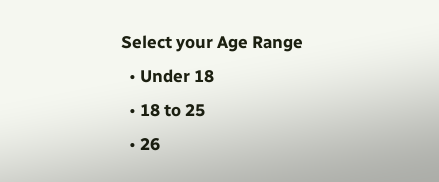Select your Age Range
  • Under 18
  • 18 to 25
  • 26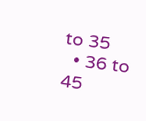to 35
  • 36 to 45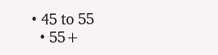• 45 to 55
  • 55+